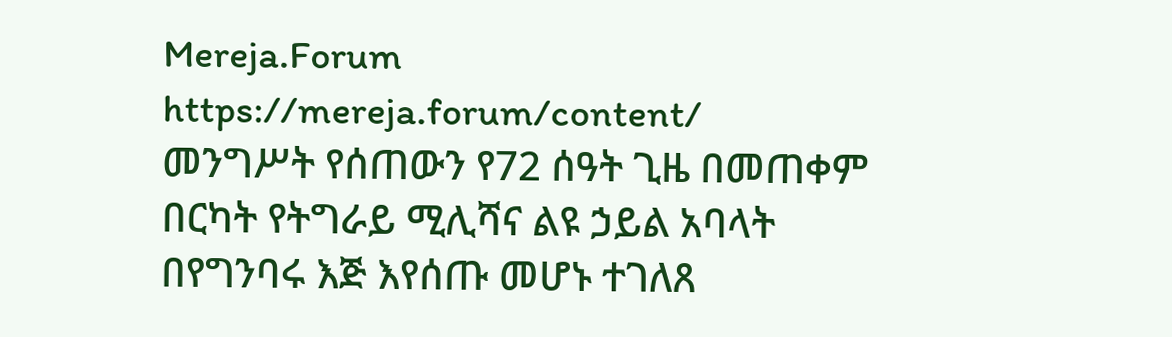Mereja.Forum
https://mereja.forum/content/
መንግሥት የሰጠውን የ72 ሰዓት ጊዜ በመጠቀም በርካት የትግራይ ሚሊሻና ልዩ ኃይል አባላት በየግንባሩ እጅ እየሰጡ መሆኑ ተገለጸ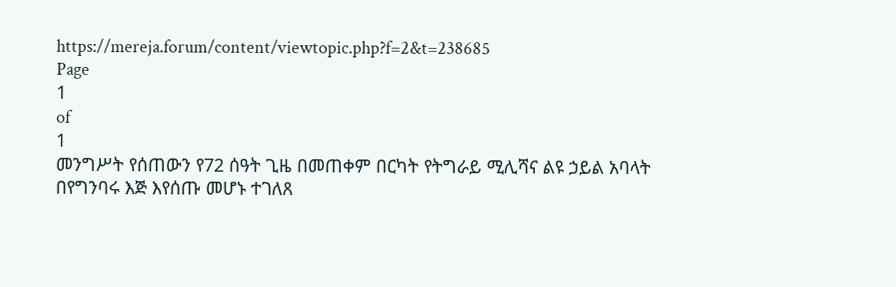https://mereja.forum/content/viewtopic.php?f=2&t=238685
Page
1
of
1
መንግሥት የሰጠውን የ72 ሰዓት ጊዜ በመጠቀም በርካት የትግራይ ሚሊሻና ልዩ ኃይል አባላት በየግንባሩ እጅ እየሰጡ መሆኑ ተገለጸ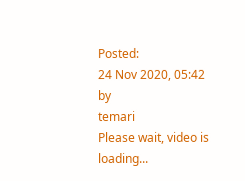Posted:
24 Nov 2020, 05:42
by
temari
Please wait, video is loading...